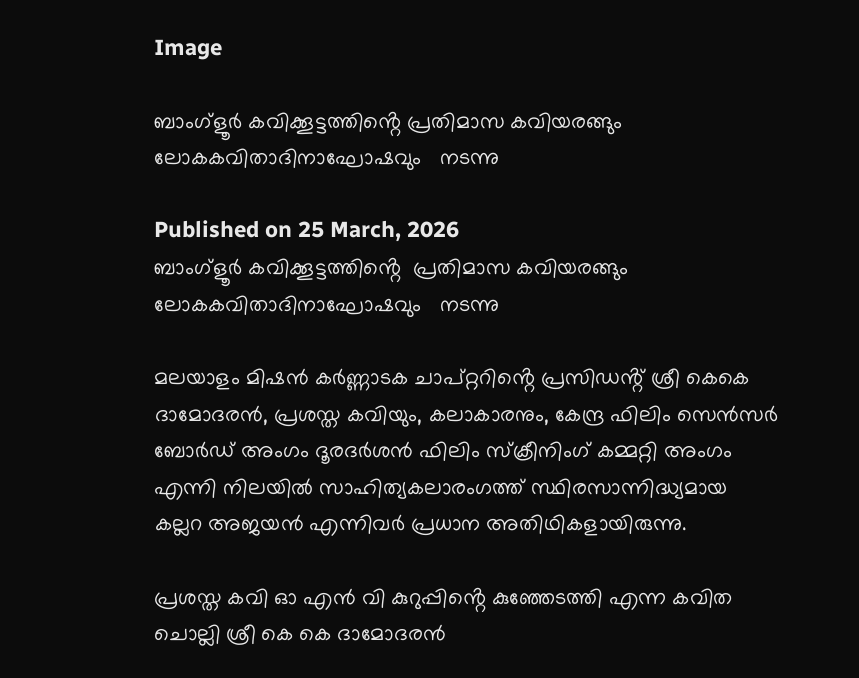Image

ബാംഗ്ളൂർ കവിക്കൂട്ടത്തിൻ്റെ പ്രതിമാസ കവിയരങ്ങും ലോകകവിതാദിനാഘോഷവും   നടന്നു

Published on 25 March, 2026
ബാംഗ്ളൂർ കവിക്കൂട്ടത്തിൻ്റെ  പ്രതിമാസ കവിയരങ്ങും ലോകകവിതാദിനാഘോഷവും   നടന്നു

മലയാളം മിഷൻ കർണ്ണാടക ചാപ്റ്ററിൻ്റെ പ്രസിഡൻ്റ് ശ്രീ കെകെ ദാമോദരൻ, പ്രശസ്ത കവിയും, കലാകാരനും, കേന്ദ്ര ഫിലിം സെൻസർ ബോർഡ് അംഗം ദൂരദർശൻ ഫിലിം സ്ക്രീനിംഗ് കമ്മറ്റി അംഗം എന്നി നിലയിൽ സാഹിത്യകലാരംഗത്ത് സ്ഥിരസാന്നിദ്ധ്യമായ  കല്ലറ അജയൻ എന്നിവർ പ്രധാന അതിഥികളായിരുന്നു.

പ്രശസ്ത കവി ഓ എൻ വി കുറുപ്പിൻ്റെ കുഞ്ഞേടത്തി എന്ന കവിത ചൊല്ലി ശ്രീ കെ കെ ദാമോദരൻ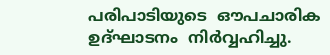പരിപാടിയുടെ  ഔപചാരിക ഉദ്ഘാടനം  നിർവ്വഹിച്ചു.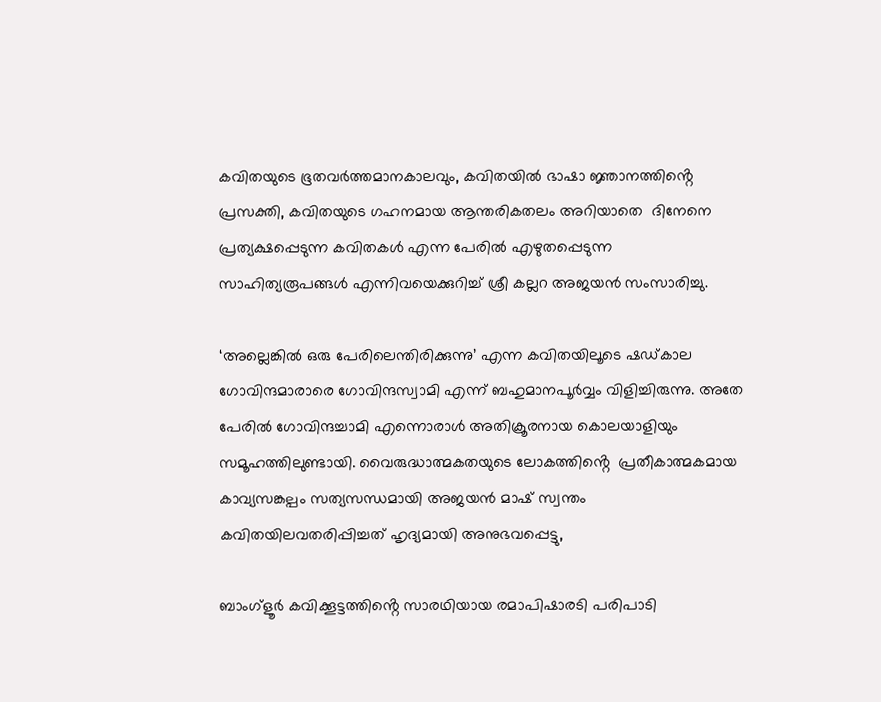കവിതയുടെ ഭൂതവർത്തമാനകാലവും, കവിതയിൽ ഭാഷാ ജ്ഞാനത്തിൻ്റെ പ്രസക്തി, കവിതയുടെ ഗഹനമായ ആന്തരികതലം അറിയാതെ  ദിനേനെ പ്രത്യക്ഷപ്പെടുന്ന കവിതകൾ എന്ന പേരിൽ എഴുതപ്പെടുന്ന സാഹിത്യരൂപങ്ങൾ എന്നിവയെക്കുറിച്ച് ശ്രീ കല്ലറ അജയൻ സംസാരിച്ചു.

‘അല്ലെങ്കിൽ ഒരു പേരിലെന്തിരിക്കുന്നു’ എന്ന കവിതയിലൂടെ ഷഡ്കാല ഗോവിന്ദമാരാരെ ഗോവിന്ദസ്വാമി എന്ന് ബഹുമാനപൂർവ്വം വിളിച്ചിരുന്നു. അതേ പേരിൽ ഗോവിന്ദച്ചാമി എന്നൊരാൾ അതിക്രൂരനായ കൊലയാളിയും സമൂഹത്തിലുണ്ടായി. വൈരുദ്ധാത്മകതയുടെ ലോകത്തിൻ്റെ  പ്രതീകാത്മകമായ കാവ്യസങ്കല്പം സത്യസന്ധമായി അജയൻ മാഷ് സ്വന്തം കവിതയിലവതരിപ്പിച്ചത് ഹൃദ്യമായി അനുഭവപ്പെട്ടു,

ബാംഗ്ളൂർ കവിക്കൂട്ടത്തിൻ്റെ സാരഥിയായ രമാപിഷാരടി പരിപാടി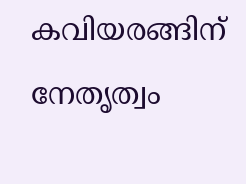കവിയരങ്ങിന് നേതൃത്വം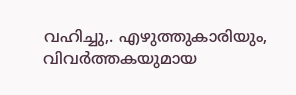വഹിച്ചു,. എഴുത്തുകാരിയും, വിവർത്തകയുമായ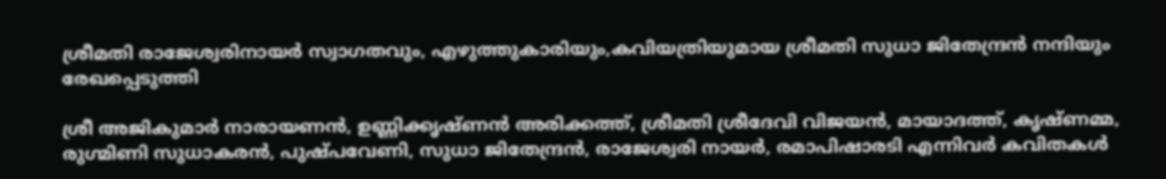ശ്രീമതി രാജേശ്വരിനായർ സ്വാഗതവും, എഴുത്തുകാരിയും,കവിയത്രിയുമായ ശ്രീമതി സുധാ ജിതേന്ദ്രൻ നന്ദിയും രേഖപ്പെടുത്തി

ശ്രീ അജികുമാർ നാരായണൻ, ഉണ്ണിക്കൃഷ്ണൻ അരിക്കത്ത്, ശ്രീമതി ശ്രീദേവി വിജയൻ, മായാദത്ത്, കൃഷ്ണമ്മ, രുഗ്മിണി സുധാകരൻ, പുഷ്പവേണി, സുധാ ജിതേന്ദ്രൻ, രാജേശ്വരി നായർ, രമാപിഷാരടി എന്നിവർ കവിതകൾ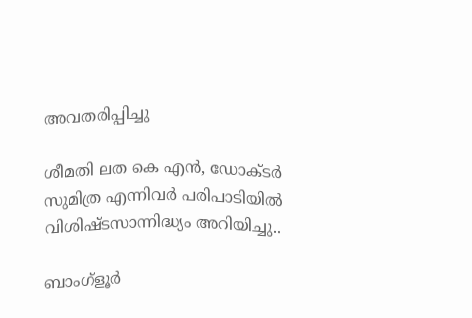അവതരിപ്പിച്ചു

ശീമതി ലത കെ എൻ, ഡോക്ടർ സുമിത്ര എന്നിവർ പരിപാടിയിൽ വിശിഷ്ടസാന്നിദ്ധ്യം അറിയിച്ചു..

ബാംഗ്ളൂർ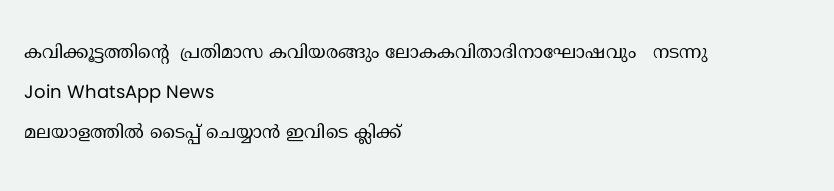കവിക്കൂട്ടത്തിൻ്റെ  പ്രതിമാസ കവിയരങ്ങും ലോകകവിതാദിനാഘോഷവും   നടന്നു
Join WhatsApp News
മലയാളത്തില്‍ ടൈപ്പ് ചെയ്യാന്‍ ഇവിടെ ക്ലിക്ക്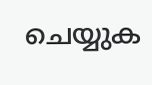ചെയ്യുക